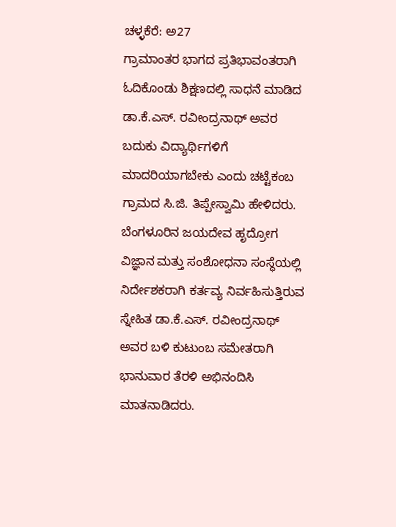ಚಳ್ಳಕೆರೆ: ಅ27
ಗ್ರಾಮಾಂತರ ಭಾಗದ ಪ್ರತಿಭಾವಂತರಾಗಿ ಓದಿಕೊಂಡು ಶಿಕ್ಷಣದಲ್ಲಿ ಸಾಧನೆ ಮಾಡಿದ ಡಾ.ಕೆ.ಎಸ್. ರವೀಂದ್ರನಾಥ್ ಅವರ ಬದುಕು ವಿದ್ಯಾರ್ಥಿಗಳಿಗೆ ಮಾದರಿಯಾಗಬೇಕು ಎಂದು ಚಟ್ಟೆಕಂಬ ಗ್ರಾಮದ ಸಿ.ಜಿ. ತಿಪ್ಪೇಸ್ವಾಮಿ ಹೇಳಿದರು.
ಬೆಂಗಳೂರಿನ ಜಯದೇವ ಹೃದ್ರೋಗ ವಿಜ್ಞಾನ ಮತ್ತು ಸಂಶೋಧನಾ ಸಂಸ್ಥೆಯಲ್ಲಿ ನಿರ್ದೇಶಕರಾಗಿ ಕರ್ತವ್ಯ ನಿರ್ವಹಿಸುತ್ತಿರುವ ಸ್ನೇಹಿತ ಡಾ.ಕೆ.ಎಸ್. ರವೀಂದ್ರನಾಥ್ ಅವರ ಬಳಿ ಕುಟುಂಬ ಸಮೇತರಾಗಿ ಭಾನುವಾರ ತೆರಳಿ ಅಭಿನಂದಿಸಿ ಮಾತನಾಡಿದರು.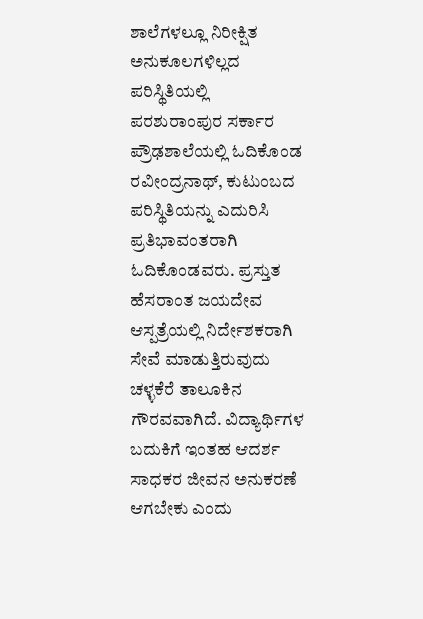ಶಾಲೆಗಳಲ್ಲೂ ನಿರೀಕ್ಷಿತ ಅನುಕೂಲಗಳಿಲ್ಲದ ಪರಿಸ್ಥಿತಿಯಲ್ಲಿ ಪರಶುರಾಂಪುರ ಸರ್ಕಾರ ಪ್ರೌಢಶಾಲೆಯಲ್ಲಿ ಓದಿಕೊಂಡ ರವೀಂದ್ರನಾಥ್, ಕುಟುಂಬದ ಪರಿಸ್ಥಿತಿಯನ್ನು ಎದುರಿಸಿ ಪ್ರತಿಭಾವಂತರಾಗಿ ಓದಿಕೊಂಡವರು. ಪ್ರಸ್ತುತ ಹೆಸರಾಂತ ಜಯದೇವ ಆಸ್ಪತ್ರೆಯಲ್ಲಿ ನಿರ್ದೇಶಕರಾಗಿ ಸೇವೆ ಮಾಡುತ್ತಿರುವುದು ಚಳ್ಳಕೆರೆ ತಾಲೂಕಿನ ಗೌರವವಾಗಿದೆ. ವಿದ್ಯಾರ್ಥಿಗಳ ಬದುಕಿಗೆ ಇಂತಹ ಆದರ್ಶ ಸಾಧಕರ ಜೀವನ ಅನುಕರಣೆ ಆಗಬೇಕು ಎಂದು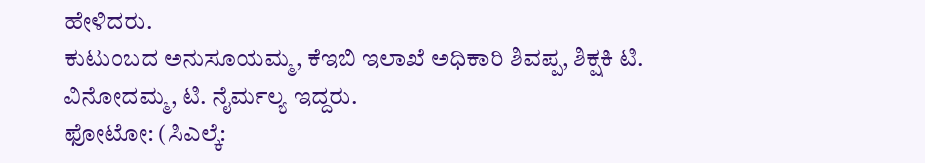ಹೇಳಿದರು.
ಕುಟುಂಬದ ಅನುಸೂಯಮ್ಮ, ಕೆಇಬಿ ಇಲಾಖೆ ಅಧಿಕಾರಿ ಶಿವಪ್ಪ, ಶಿಕ್ಷಕಿ ಟಿ. ವಿನೋದಮ್ಮ, ಟಿ. ನೈರ್ಮಲ್ಯ ಇದ್ದರು.
ಫೋಟೋ: (ಸಿಎಲ್ಕೆ: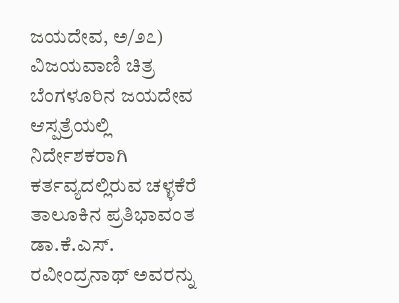ಜಯದೇವ, ಅ/೨೭)
ವಿಜಯವಾಣಿ ಚಿತ್ರ
ಬೆಂಗಳೂರಿನ ಜಯದೇವ ಆಸ್ಪತ್ರೆಯಲ್ಲಿ ನಿರ್ದೇಶಕರಾಗಿ ಕರ್ತವ್ಯದಲ್ಲಿರುವ ಚಳ್ಳಕೆರೆ ತಾಲೂಕಿನ ಪ್ರತಿಭಾವಂತ ಡಾ.ಕೆ.ಎಸ್. ರವೀಂದ್ರನಾಥ್ ಅವರನ್ನು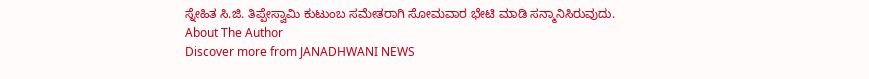ಸ್ನೇಹಿತ ಸಿ.ಜಿ. ತಿಪ್ಪೇಸ್ವಾಮಿ ಕುಟುಂಬ ಸಮೇತರಾಗಿ ಸೋಮವಾರ ಭೇಟಿ ಮಾಡಿ ಸನ್ಮಾನಿಸಿರುವುದು.
About The Author
Discover more from JANADHWANI NEWS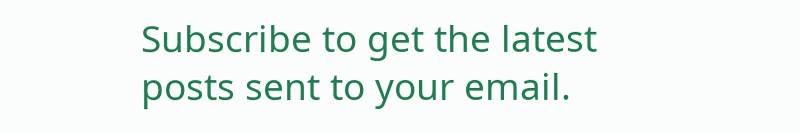Subscribe to get the latest posts sent to your email.